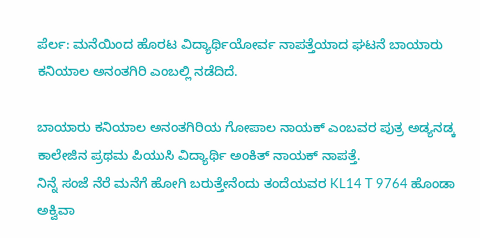ಪೆರ್ಲ: ಮನೆಯಿಂದ ಹೊರಟ ವಿದ್ಯಾರ್ಥಿಯೋರ್ವ ನಾಪತ್ತೆಯಾದ ಘಟನೆ ಬಾಯಾರು ಕನಿಯಾಲ ಅನಂತಗಿರಿ ಎಂಬಲ್ಲಿ ನಡೆದಿದೆ.

ಬಾಯಾರು ಕನಿಯಾಲ ಅನಂತಗಿರಿಯ ಗೋಪಾಲ ನಾಯಕ್ ಎಂಬವರ ಪುತ್ರ ಅಡ್ಯನಡ್ಕ ಕಾಲೇಜಿನ ಪ್ರಥಮ ಪಿಯುಸಿ ವಿದ್ಯಾರ್ಥಿ ಅಂಕಿತ್ ನಾಯಕ್ ನಾಪತ್ತೆ.
ನಿನ್ನೆ ಸಂಜೆ ನೆರೆ ಮನೆಗೆ ಹೋಗಿ ಬರುತ್ತೇನೆಂದು ತಂದೆಯವರ KL14 T 9764 ಹೊಂಡಾ ಅಕ್ವಿವಾ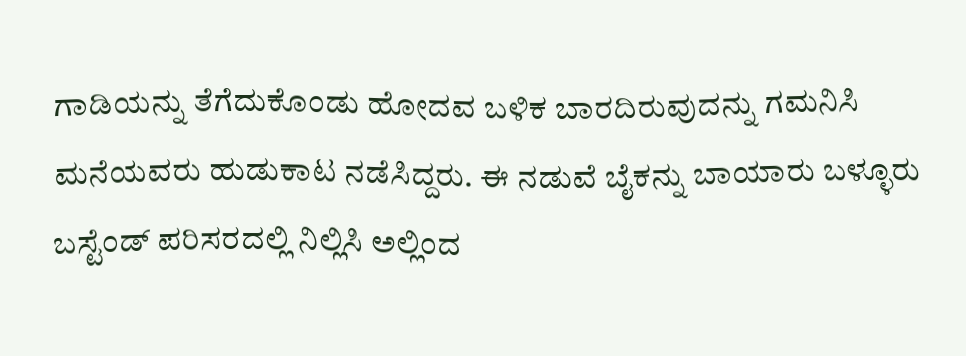ಗಾಡಿಯನ್ನು ತೆಗೆದುಕೊಂಡು ಹೋದವ ಬಳಿಕ ಬಾರದಿರುವುದನ್ನು ಗಮನಿಸಿ ಮನೆಯವರು ಹುಡುಕಾಟ ನಡೆಸಿದ್ದರು. ಈ ನಡುವೆ ಬೈಕನ್ನು ಬಾಯಾರು ಬಳ್ಳೂರು ಬಸ್ಟೆಂಡ್ ಪರಿಸರದಲ್ಲಿ ನಿಲ್ಲಿಸಿ ಅಲ್ಲಿಂದ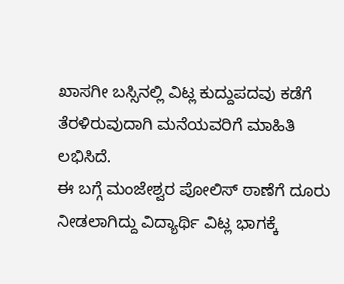ಖಾಸಗೀ ಬಸ್ಸಿನಲ್ಲಿ ವಿಟ್ಲ ಕುದ್ದುಪದವು ಕಡೆಗೆ ತೆರಳಿರುವುದಾಗಿ ಮನೆಯವರಿಗೆ ಮಾಹಿತಿ ಲಭಿಸಿದೆ.
ಈ ಬಗ್ಗೆ ಮಂಜೇಶ್ವರ ಪೋಲಿಸ್ ಠಾಣೆಗೆ ದೂರು ನೀಡಲಾಗಿದ್ದು ವಿದ್ಯಾರ್ಥಿ ವಿಟ್ಲ ಭಾಗಕ್ಕೆ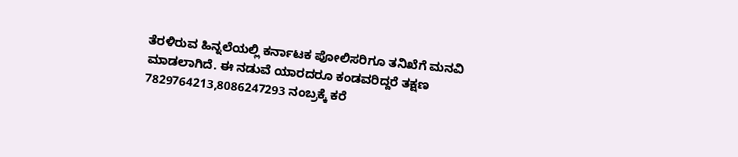ತೆರಳಿರುವ ಹಿನ್ನಲೆಯಲ್ಲಿ ಕರ್ನಾಟಕ ಪೋಲಿಸರಿಗೂ ತನಿಖೆಗೆ ಮನವಿ ಮಾಡಲಾಗಿದೆ. ಈ ನಡುವೆ ಯಾರದರೂ ಕಂಡವರಿದ್ದರೆ ತಕ್ಷಣ 7829764213,8086247293 ನಂಬ್ರಕ್ಕೆ ಕರೆ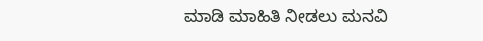ಮಾಡಿ ಮಾಹಿತಿ ನೀಡಲು ಮನವಿ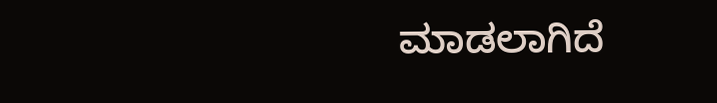ಮಾಡಲಾಗಿದೆ